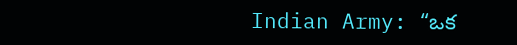Indian Army: “ఒక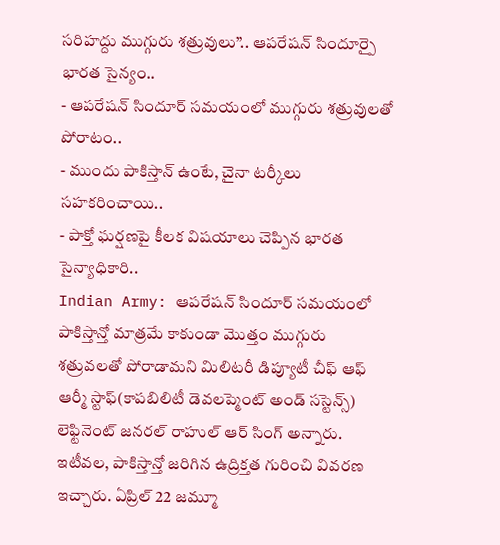సరిహద్దు ముగ్గురు శత్రువులు”.. ఆపరేషన్ సిందూర్పై భారత సైన్యం..
- ఆపరేషన్ సిందూర్ సమయంలో ముగ్గురు శత్రువులతో పోరాటం..
- ముందు పాకిస్తాన్ ఉంటే, చైనా టర్కీలు సహకరించాయి..
- పాక్తో ఘర్షణపై కీలక విషయాలు చెప్పిన భారత సైన్యాధికారి..
Indian Army: ఆపరేషన్ సిందూర్ సమయంలో పాకిస్తాన్తో మాత్రమే కాకుండా మొత్తం ముగ్గురు శత్రువలతో పోరాడామని మిలిటరీ డిప్యూటీ చీఫ్ ఆఫ్ ఆర్మీ స్టాఫ్(కాపబిలిటీ డెవలప్మెంట్ అండ్ సస్టెన్స్) లెఫ్టినెంట్ జనరల్ రాహుల్ ఆర్ సింగ్ అన్నారు. ఇటీవల, పాకిస్తాన్తో జరిగిన ఉద్రిక్తత గురించి వివరణ ఇచ్చారు. ఏప్రిల్ 22 జమ్మూ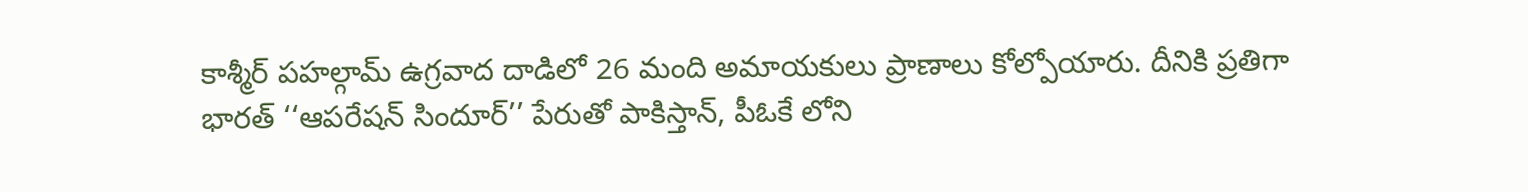కాశ్మీర్ పహల్గామ్ ఉగ్రవాద దాడిలో 26 మంది అమాయకులు ప్రాణాలు కోల్పోయారు. దీనికి ప్రతిగా భారత్ ‘‘ఆపరేషన్ సిందూర్’’ పేరుతో పాకిస్తాన్, పీఓకే లోని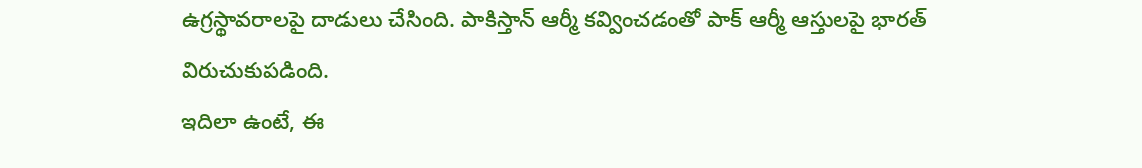ఉగ్రస్థావరాలపై దాడులు చేసింది. పాకిస్తాన్ ఆర్మీ కవ్వించడంతో పాక్ ఆర్మీ ఆస్తులపై భారత్ విరుచుకుపడింది.
ఇదిలా ఉంటే, ఈ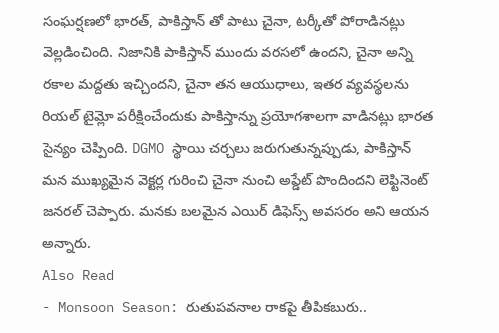సంఘర్షణలో భారత్, పాకిస్తాన్ తో పాటు చైనా, టర్కీతో పోరాడినట్లు వెల్లడించింది. నిజానికి పాకిస్తాన్ ముందు వరసలో ఉందని, చైనా అన్ని రకాల మద్దతు ఇచ్చిందని, చైనా తన ఆయుధాలు, ఇతర వ్యవస్థలను రియల్ టైమ్లో పరీక్షించేందుకు పాకిస్తాన్ను ప్రయోగశాలగా వాడినట్లు భారత సైన్యం చెప్పింది. DGMO స్థాయి చర్చలు జరుగుతున్నప్పుడు, పాకిస్తాన్ మన ముఖ్యమైన వెక్టర్ల గురించి చైనా నుంచి అప్డేట్ పొందిందని లెఫ్టినెంట్ జనరల్ చెప్పారు. మనకు బలమైన ఎయిర్ డిఫెస్స్ అవసరం అని ఆయన అన్నారు.
Also Read
- Monsoon Season: రుతుపవనాల రాకపై తీపికబురు..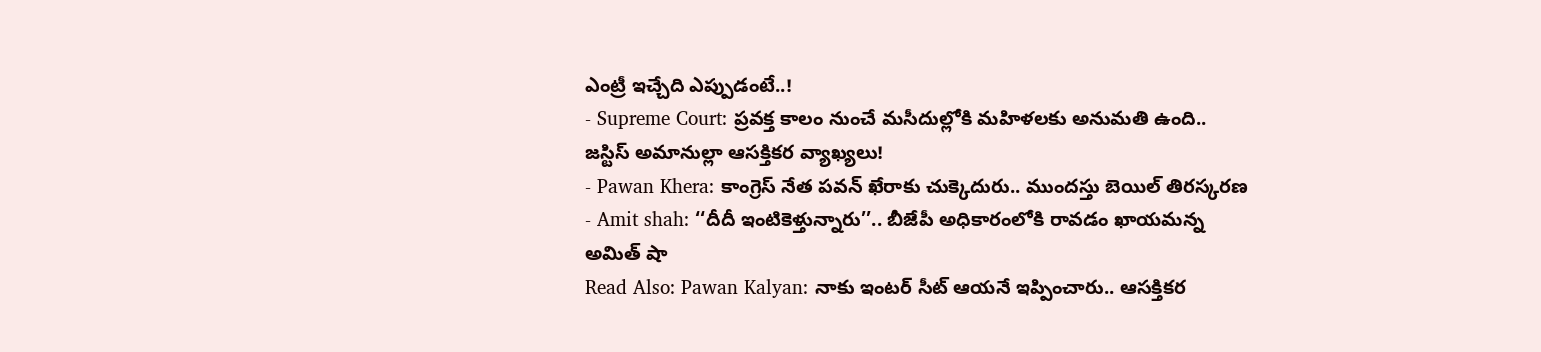ఎంట్రీ ఇచ్చేది ఎప్పుడంటే..!
- Supreme Court: ప్రవక్త కాలం నుంచే మసీదుల్లోకి మహిళలకు అనుమతి ఉంది.. జస్టిస్ అమానుల్లా ఆసక్తికర వ్యాఖ్యలు!
- Pawan Khera: కాంగ్రెస్ నేత పవన్ ఖేరాకు చుక్కెదురు.. ముందస్తు బెయిల్ తిరస్కరణ
- Amit shah: ‘‘దీదీ ఇంటికెళ్తున్నారు’’.. బీజేపీ అధికారంలోకి రావడం ఖాయమన్న అమిత్ షా
Read Also: Pawan Kalyan: నాకు ఇంటర్ సీట్ ఆయనే ఇప్పించారు.. ఆసక్తికర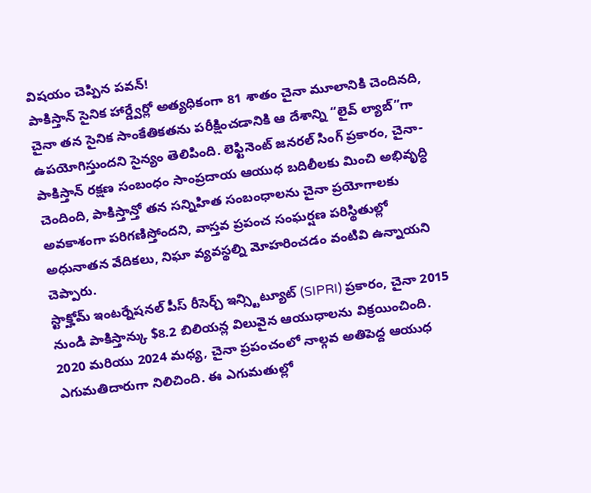విషయం చెప్పిన పవన్!
పాకిస్తాన్ సైనిక హార్డ్వేర్లో అత్యధికంగా 81 శాతం చైనా మూలానికి చెందినది, చైనా తన సైనిక సాంకేతికతను పరీక్షించడానికి ఆ దేశాన్ని “లైవ్ ల్యాబ్”గా ఉపయోగిస్తుందని సైన్యం తెలిపింది. లెఫ్టినెంట్ జనరల్ సింగ్ ప్రకారం, చైనా-పాకిస్తాన్ రక్షణ సంబంధం సాంప్రదాయ ఆయుధ బదిలీలకు మించి అభివృద్ధి చెందింది, పాకిస్తాన్తో తన సన్నిహిత సంబంధాలను చైనా ప్రయోగాలకు అవకాశంగా పరిగణిస్తోందని, వాస్తవ ప్రపంచ సంఘర్షణ పరిస్థితుల్లో అధునాతన వేదికలు, నిఘా వ్యవస్థల్ని మోహరించడం వంటివి ఉన్నాయని చెప్పారు.
స్టాక్హోమ్ ఇంటర్నేషనల్ పీస్ రీసెర్చ్ ఇన్స్టిట్యూట్ (SIPRI) ప్రకారం, చైనా 2015 నుండి పాకిస్తాన్కు $8.2 బిలియన్ల విలువైన ఆయుధాలను విక్రయించింది. 2020 మరియు 2024 మధ్య, చైనా ప్రపంచంలో నాల్గవ అతిపెద్ద ఆయుధ ఎగుమతిదారుగా నిలిచింది. ఈ ఎగుమతుల్లో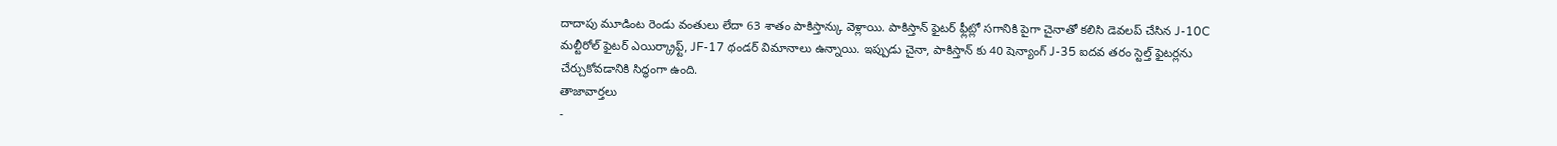దాదాపు మూడింట రెండు వంతులు లేదా 63 శాతం పాకిస్తాన్కు వెళ్లాయి. పాకిస్తాన్ ఫైటర్ ఫ్లీట్లో సగానికి పైగా చైనాతో కలిసి డెవలప్ చేసిన J-10C మల్టీరోల్ ఫైటర్ ఎయిర్క్రాఫ్ట్, JF-17 థండర్ విమానాలు ఉన్నాయి. ఇప్పుడు చైనా, పాకిస్తాన్ కు 40 షెన్యాంగ్ J-35 ఐదవ తరం స్టెల్త్ ఫైటర్లను చేర్చుకోవడానికి సిద్ధంగా ఉంది.
తాజావార్తలు
-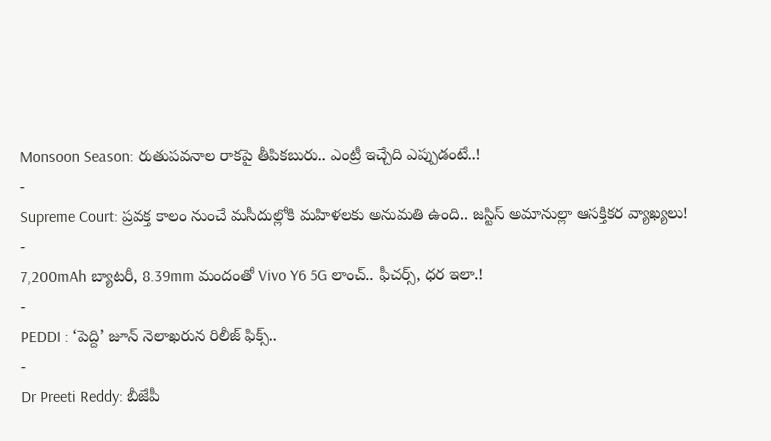Monsoon Season: రుతుపవనాల రాకపై తీపికబురు.. ఎంట్రీ ఇచ్చేది ఎప్పుడంటే..!
-
Supreme Court: ప్రవక్త కాలం నుంచే మసీదుల్లోకి మహిళలకు అనుమతి ఉంది.. జస్టిస్ అమానుల్లా ఆసక్తికర వ్యాఖ్యలు!
-
7,200mAh బ్యాటరీ, 8.39mm మందంతో Vivo Y6 5G లాంచ్.. ఫీచర్స్, ధర ఇలా.!
-
PEDDI : ‘పెద్ది’ జూన్ నెలాఖరున రిలీజ్ ఫిక్స్..
-
Dr Preeti Reddy: బీజేపీ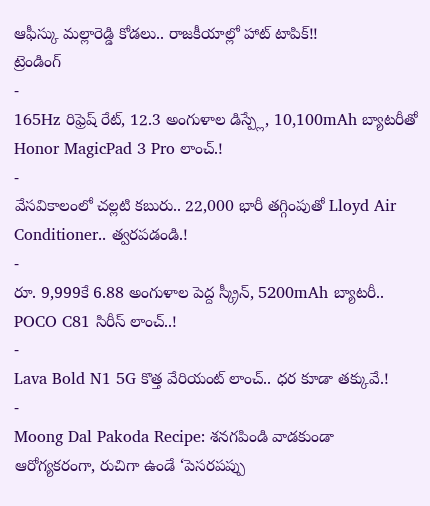ఆఫీస్కు మల్లారెడ్డి కోడలు.. రాజకీయాల్లో హాట్ టాపిక్!!
ట్రెండింగ్
-
165Hz రిఫ్రెష్ రేట్, 12.3 అంగుళాల డిస్ప్లే, 10,100mAh బ్యాటరీతో Honor MagicPad 3 Pro లాంచ్.!
-
వేసవికాలంలో చల్లటి కబురు.. 22,000 భారీ తగ్గింపుతో Lloyd Air Conditioner.. త్వరపడండి.!
-
రూ. 9,999కే 6.88 అంగుళాల పెద్ద స్క్రీన్, 5200mAh బ్యాటరీ.. POCO C81 సిరీస్ లాంచ్..!
-
Lava Bold N1 5G కొత్త వేరియంట్ లాంచ్.. ధర కూడా తక్కువే.!
-
Moong Dal Pakoda Recipe: శనగపిండి వాడకుండా ఆరోగ్యకరంగా, రుచిగా ఉండే ‘పెసరపప్పు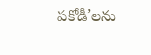పకోడీ’లను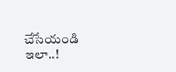చేసేయండి ఇలా..!